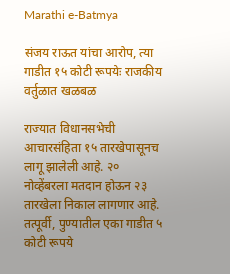Marathi e-Batmya

संजय राऊत यांचा आरोप, त्या गाडीत १५ कोटी रूपयेः राजकीय वर्तुळात खळबळ

राज्यात विधानसभेची आचारसंहिता १५ तारखेपासूनच लागू झालेली आहे. २० नोव्हेंबरला मतदान होऊन २३ तारखेला निकाल लागणार आहे. तत्पूर्वी, पुण्यातील एका गाडीत ५ कोटी रूपये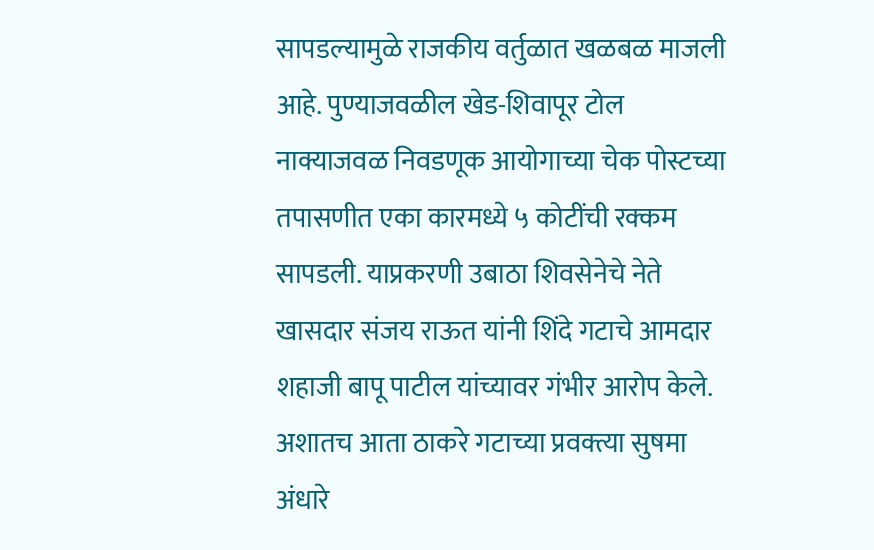सापडल्यामुळे राजकीय वर्तुळात खळबळ माजली आहे. पुण्याजवळील खेड-शिवापूर टोल नाक्याजवळ निवडणूक आयोगाच्या चेक पोस्टच्या तपासणीत एका कारमध्ये ५ कोटींची रक्कम सापडली. याप्रकरणी उबाठा शिवसेनेचे नेते खासदार संजय राऊत यांनी शिंदे गटाचे आमदार शहाजी बापू पाटील यांच्यावर गंभीर आरोप केले. अशातच आता ठाकरे गटाच्या प्रवक्त्या सुषमा अंधारे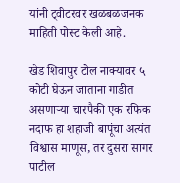यांनी ट्वीटरवर खळबळजनक माहिती पोस्ट केली आहे.

खेड शिवापुर टोल नाक्यावर ५ कोटी घेऊन जाताना गाडीत असणाऱ्या चारपैकी एक रफिक नदाफ हा शहाजी बापूंचा अत्यंत विश्वास माणूस, तर दुसरा सागर पाटील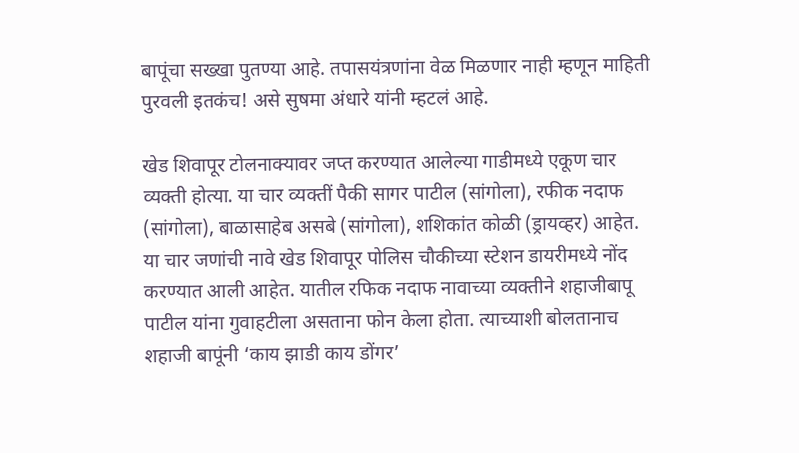बापूंचा सख्खा पुतण्या आहे. तपासयंत्रणांना वेळ मिळणार नाही म्हणून माहिती पुरवली इतकंच! असे सुषमा अंधारे यांनी म्हटलं आहे.

खेड शिवापूर टोलनाक्यावर जप्त करण्यात आलेल्या गाडीमध्ये एकूण चार व्यक्ती होत्या. या चार व्यक्तीं पैकी सागर पाटील (सांगोला), रफीक नदाफ (सांगोला), बाळासाहेब असबे (सांगोला), शशिकांत कोळी (ड्रायव्हर) आहेत. या चार जणांची नावे खेड शिवापूर पोलिस चौकीच्या स्टेशन डायरीमध्ये नोंद करण्यात आली आहेत. यातील रफिक नदाफ नावाच्या व्यक्तीने शहाजीबापू पाटील यांना गुवाहटीला असताना फोन केला होता. त्याच्याशी बोलतानाच शहाजी बापूंनी ‘काय झाडी काय डोंगर’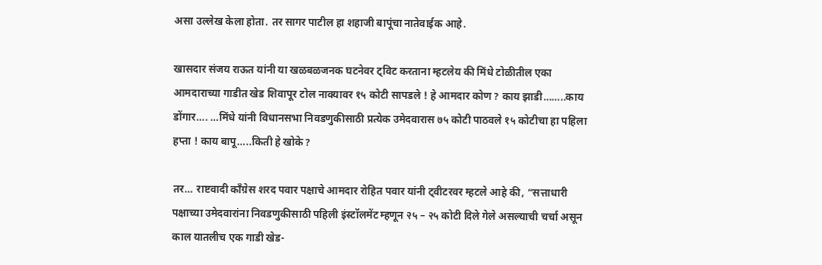असा उल्लेख केला होता. तर सागर पाटील हा शहाजी बापूंचा नातेवाईक आहे.

खासदार संजय राऊत यांनी या खळबळजनक घटनेवर ट्विट करताना म्हटलेय की मिंधे टोळीतील एका आमदाराच्या गाडीत खेड शिवापूर टोल नाक्यावर १५ कोटी सापडले ! हे आमदार कोण? काय झाडी……..काय डोंगार…. …मिंधे यांनी विधानसभा निवडणुकीसाठी प्रत्येक उमेदवारास ७५ कोटी पाठवले १५ कोटीचा हा पहिला हप्ता ! काय बापू…..किती हे खोके?

तर… राष्टवादी काँग्रेस शरद पवार पक्षाचे आमदार रोहित पवार यांनी ट्वीटरवर म्हटले आहे की, “सत्ताधारी पक्षाच्या उमेदवारांना निवडणुकीसाठी पहिली इंस्टॉलमेंट म्हणून २५ – २५ कोटी दिले गेले असल्याची चर्चा असून काल यातलीच एक गाडी खेड-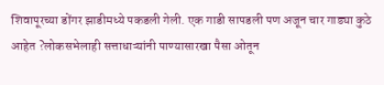शिवापूरच्या डोंगर झाडीमध्ये पकडली गेली. एक गाडी सापडली पण अजून चार गाड्या कुठे आहेत ?लोकसभेलाही सत्ताधाऱ्यांनी पाण्यासारखा पैसा ओतून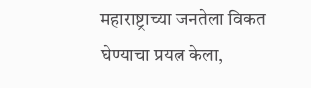महाराष्ट्राच्या जनतेला विकत घेण्याचा प्रयत्न केला,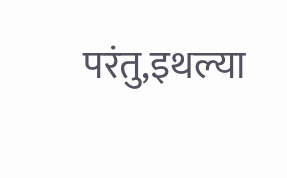परंतु,इथल्या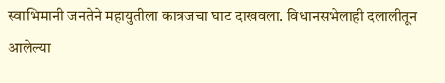स्वाभिमानी जनतेने महायुतीला कात्रजचा घाट दाखवला. विधानसभेलाही दलालीतून आलेल्या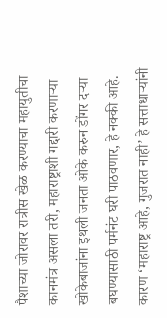पैशाच्या जोरावर रात्रीस खेळ करण्याचा महायुतीचा कानमंत्र असला तरी, महाराष्ट्राशी गद्दारी करणाऱ्या खोकेबाजांना इथली जनता ओके करुन डोंगर दऱ्या बघण्यासाठी पर्मनंट घरी पाठवणार, हे नक्की आहे. कारण ‘महाराष्ट्र आहे, गुजरात नाही’ हे सत्ताधाऱ्यांनी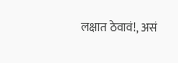लक्षात ठेवावं!, असं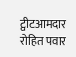ट्वीटआमदार रोहित पवार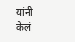यांनी केलं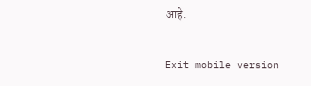आहे.

Exit mobile version